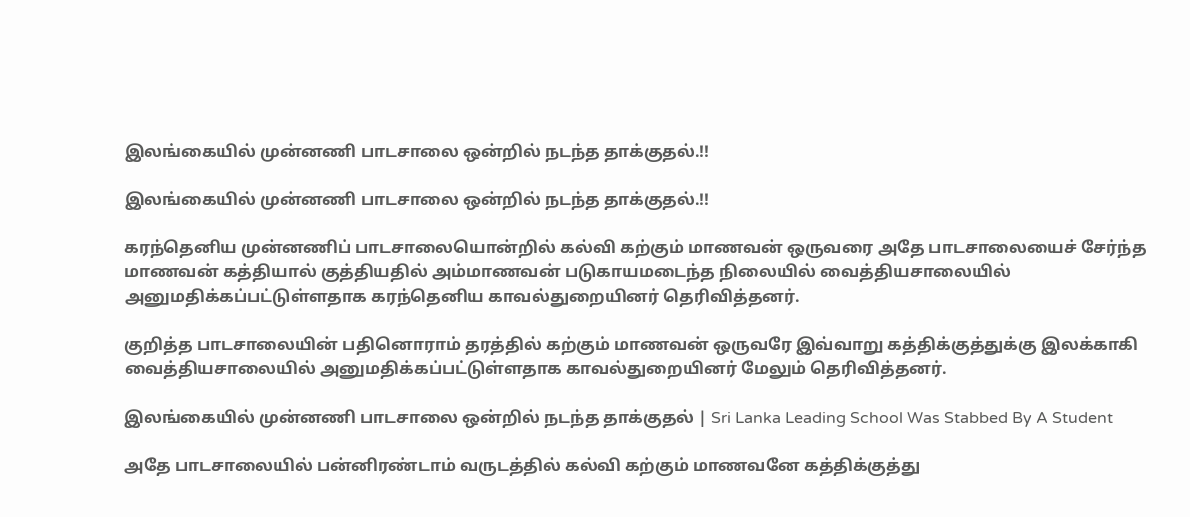இலங்கையில் முன்னணி பாடசாலை ஒன்றில் நடந்த தாக்குதல்.!!

இலங்கையில் முன்னணி பாடசாலை ஒன்றில் நடந்த தாக்குதல்.!!

கரந்தெனிய முன்னணிப் பாடசாலையொன்றில் கல்வி கற்கும் மாணவன் ஒருவரை அதே பாடசாலையைச் சேர்ந்த மாணவன் கத்தியால் குத்தியதில் அம்மாணவன் படுகாயமடைந்த நிலையில் வைத்தியசாலையில் அனுமதிக்கப்பட்டுள்ளதாக கரந்தெனிய காவல்துறையினர் தெரிவித்தனர்.

குறித்த பாடசாலையின் பதினொராம் தரத்தில் கற்கும் மாணவன் ஒருவரே இவ்வாறு கத்திக்குத்துக்கு இலக்காகி வைத்தியசாலையில் அனுமதிக்கப்பட்டுள்ளதாக காவல்துறையினர் மேலும் தெரிவித்தனர்.

இலங்கையில் முன்னணி பாடசாலை ஒன்றில் நடந்த தாக்குதல் | Sri Lanka Leading School Was Stabbed By A Student

அதே பாடசாலையில் பன்னிரண்டாம் வருடத்தில் கல்வி கற்கும் மாணவனே கத்திக்குத்து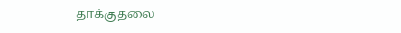தாக்குதலை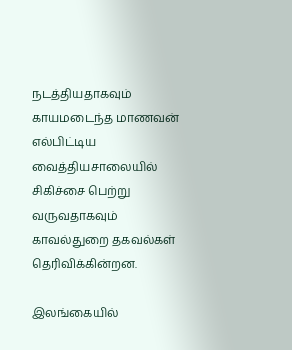நடத்தியதாகவும் காயமடைந்த மாணவன் எல்பிட்டிய வைத்தியசாலையில் சிகிச்சை பெற்று வருவதாகவும் காவல்துறை தகவல்கள் தெரிவிக்கின்றன.

இலங்கையில்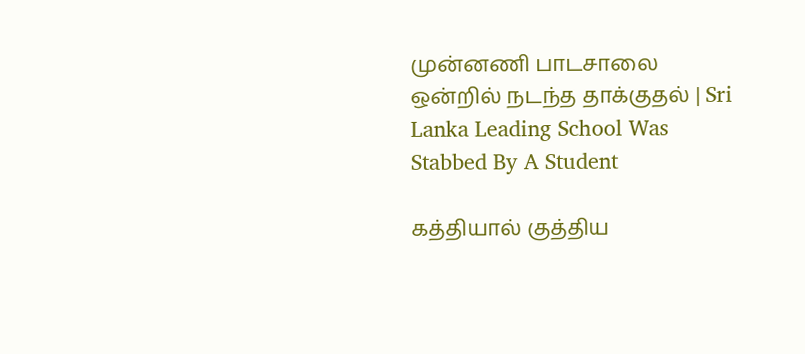முன்னணி பாடசாலை ஒன்றில் நடந்த தாக்குதல் | Sri Lanka Leading School Was Stabbed By A Student

கத்தியால் குத்திய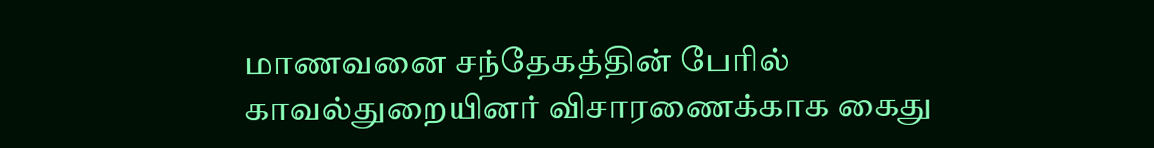மாணவனை சந்தேகத்தின் பேரில் காவல்துறையினர் விசாரணைக்காக கைது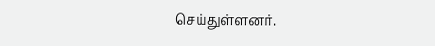செய்துள்ளனர்.